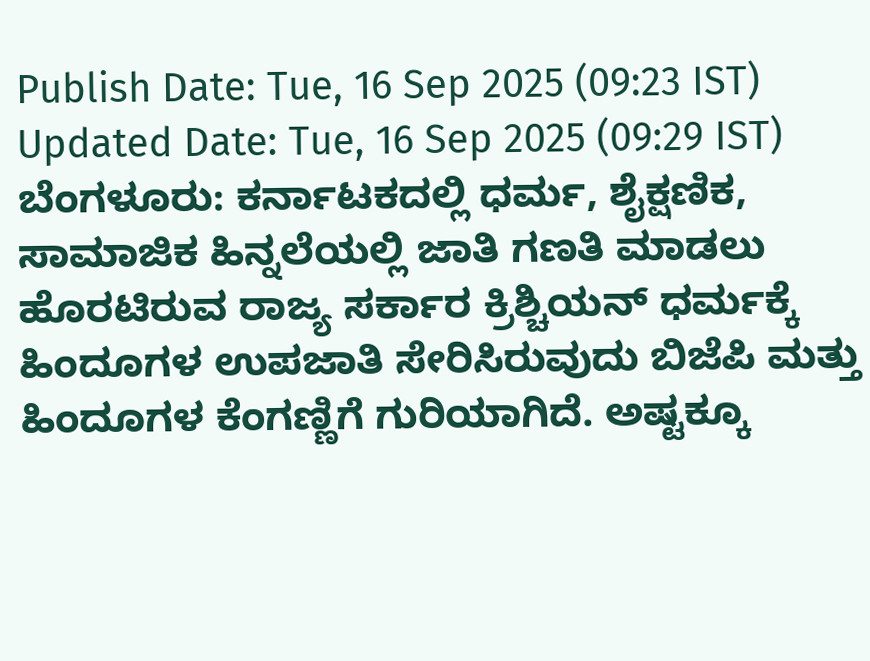Publish Date: Tue, 16 Sep 2025 (09:23 IST)
Updated Date: Tue, 16 Sep 2025 (09:29 IST)
ಬೆಂಗಳೂರು: ಕರ್ನಾಟಕದಲ್ಲಿ ಧರ್ಮ, ಶೈಕ್ಷಣಿಕ, ಸಾಮಾಜಿಕ ಹಿನ್ನಲೆಯಲ್ಲಿ ಜಾತಿ ಗಣತಿ ಮಾಡಲು ಹೊರಟಿರುವ ರಾಜ್ಯ ಸರ್ಕಾರ ಕ್ರಿಶ್ಚಿಯನ್ ಧರ್ಮಕ್ಕೆ ಹಿಂದೂಗಳ ಉಪಜಾತಿ ಸೇರಿಸಿರುವುದು ಬಿಜೆಪಿ ಮತ್ತು ಹಿಂದೂಗಳ ಕೆಂಗಣ್ಣಿಗೆ ಗುರಿಯಾಗಿದೆ. ಅಷ್ಟಕ್ಕೂ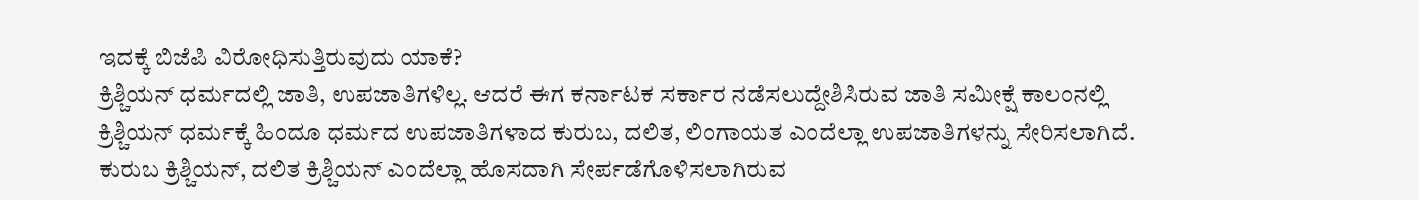ಇದಕ್ಕೆ ಬಿಜೆಪಿ ವಿರೋಧಿಸುತ್ತಿರುವುದು ಯಾಕೆ?
ಕ್ರಿಶ್ಚಿಯನ್ ಧರ್ಮದಲ್ಲಿ ಜಾತಿ, ಉಪಜಾತಿಗಳಿಲ್ಲ. ಆದರೆ ಈಗ ಕರ್ನಾಟಕ ಸರ್ಕಾರ ನಡೆಸಲುದ್ದೇಶಿಸಿರುವ ಜಾತಿ ಸಮೀಕ್ಷೆ ಕಾಲಂನಲ್ಲಿ ಕ್ರಿಶ್ಚಿಯನ್ ಧರ್ಮಕ್ಕೆ ಹಿಂದೂ ಧರ್ಮದ ಉಪಜಾತಿಗಳಾದ ಕುರುಬ, ದಲಿತ, ಲಿಂಗಾಯತ ಎಂದೆಲ್ಲಾ ಉಪಜಾತಿಗಳನ್ನು ಸೇರಿಸಲಾಗಿದೆ.
ಕುರುಬ ಕ್ರಿಶ್ಚಿಯನ್, ದಲಿತ ಕ್ರಿಶ್ಚಿಯನ್ ಎಂದೆಲ್ಲಾ ಹೊಸದಾಗಿ ಸೇರ್ಪಡೆಗೊಳಿಸಲಾಗಿರುವ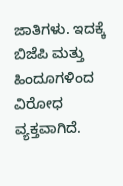ಜಾತಿಗಳು. ಇದಕ್ಕೆ ಬಿಜೆಪಿ ಮತ್ತು ಹಿಂದೂಗಳಿಂದ ವಿರೋಧ ವ್ಯಕ್ತವಾಗಿದೆ.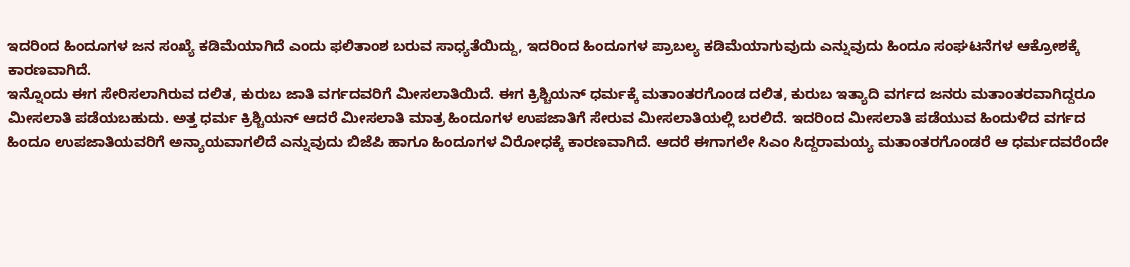ಇದರಿಂದ ಹಿಂದೂಗಳ ಜನ ಸಂಖ್ಯೆ ಕಡಿಮೆಯಾಗಿದೆ ಎಂದು ಫಲಿತಾಂಶ ಬರುವ ಸಾಧ್ಯತೆಯಿದ್ದು, ಇದರಿಂದ ಹಿಂದೂಗಳ ಪ್ರಾಬಲ್ಯ ಕಡಿಮೆಯಾಗುವುದು ಎನ್ನುವುದು ಹಿಂದೂ ಸಂಘಟನೆಗಳ ಆಕ್ರೋಶಕ್ಕೆ ಕಾರಣವಾಗಿದೆ.
ಇನ್ನೊಂದು ಈಗ ಸೇರಿಸಲಾಗಿರುವ ದಲಿತ, ಕುರುಬ ಜಾತಿ ವರ್ಗದವರಿಗೆ ಮೀಸಲಾತಿಯಿದೆ. ಈಗ ಕ್ರಿಶ್ಚಿಯನ್ ಧರ್ಮಕ್ಕೆ ಮತಾಂತರಗೊಂಡ ದಲಿತ, ಕುರುಬ ಇತ್ಯಾದಿ ವರ್ಗದ ಜನರು ಮತಾಂತರವಾಗಿದ್ದರೂ ಮೀಸಲಾತಿ ಪಡೆಯಬಹುದು. ಅತ್ತ ಧರ್ಮ ಕ್ರಿಶ್ಚಿಯನ್ ಆದರೆ ಮೀಸಲಾತಿ ಮಾತ್ರ ಹಿಂದೂಗಳ ಉಪಜಾತಿಗೆ ಸೇರುವ ಮೀಸಲಾತಿಯಲ್ಲಿ ಬರಲಿದೆ. ಇದರಿಂದ ಮೀಸಲಾತಿ ಪಡೆಯುವ ಹಿಂದುಳಿದ ವರ್ಗದ ಹಿಂದೂ ಉಪಜಾತಿಯವರಿಗೆ ಅನ್ಯಾಯವಾಗಲಿದೆ ಎನ್ನುವುದು ಬಿಜೆಪಿ ಹಾಗೂ ಹಿಂದೂಗಳ ವಿರೋಧಕ್ಕೆ ಕಾರಣವಾಗಿದೆ. ಆದರೆ ಈಗಾಗಲೇ ಸಿಎಂ ಸಿದ್ದರಾಮಯ್ಯ ಮತಾಂತರಗೊಂಡರೆ ಆ ಧರ್ಮದವರೆಂದೇ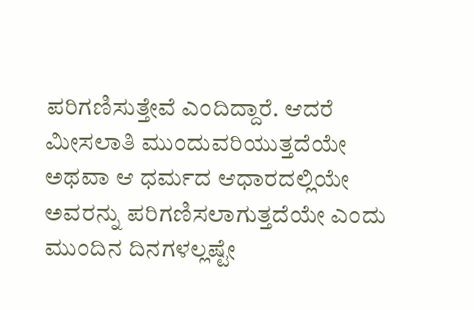ಪರಿಗಣಿಸುತ್ತೇವೆ ಎಂದಿದ್ದಾರೆ. ಆದರೆ ಮೀಸಲಾತಿ ಮುಂದುವರಿಯುತ್ತದೆಯೇ ಅಥವಾ ಆ ಧರ್ಮದ ಆಧಾರದಲ್ಲಿಯೇ ಅವರನ್ನು ಪರಿಗಣಿಸಲಾಗುತ್ತದೆಯೇ ಎಂದು ಮುಂದಿನ ದಿನಗಳಲ್ಲಷ್ಟೇ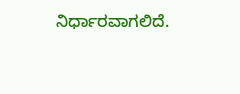ನಿರ್ಧಾರವಾಗಲಿದೆ.